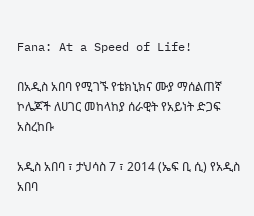Fana: At a Speed of Life!

በአዲስ አበባ የሚገኙ የቴክኒክና ሙያ ማሰልጠኛ ኮሌጆች ለሀገር መከላከያ ሰራዊት የአይነት ድጋፍ አስረከቡ

አዲስ አበባ ፣ ታህሳስ 7 ፣ 2014 (ኤፍ ቢ ሲ) የአዲስ አበባ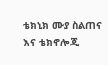ቴክኒክ ሙያ ስልጠና እና ቴክኖሎጂ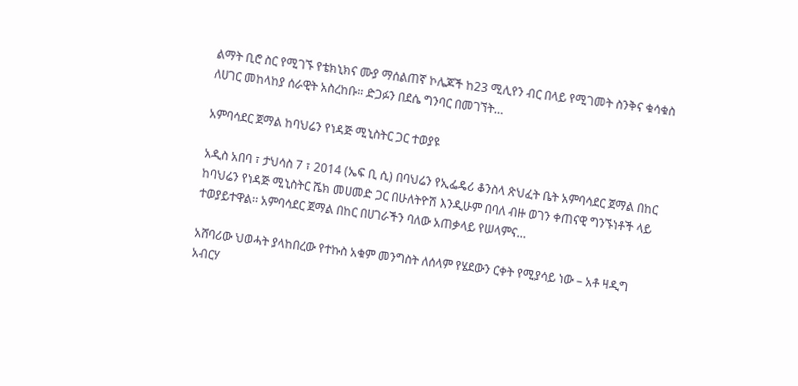ልማት ቢሮ ስር የሚገኙ የቴክኒክና ሙያ ማሰልጠኛ ኮሌጆች ከ23 ሚሊየን ብር በላይ የሚገመት ስንቅና ቁሳቁስ ለሀገር መከላከያ ሰራዊት አስረከቡ። ድጋፉን በደሴ ግንባር በመገኘት…

አምባሳደር ጀማል ከባህሬን የነዳጅ ሚኒስትር ጋር ተወያዩ

አዲስ አበባ ፣ ታህሳስ 7 ፣ 2014 (ኤፍ ቢ ሲ) በባህሬን የኢፌዴሪ ቆንስላ ጽህፈት ቤት አምባሳደር ጀማል በከር ከባህሬን የነዳጅ ሚኒስትር ሼክ መሀመድ ጋር በሁለትዮሽ እንዲሁም በባለ ብዙ ወገን ቀጠናዊ ግንኙነቶች ላይ ተወያይተዋል፡፡ አምባሳደር ጀማል በከር በሀገራችን ባለው አጠቃላይ የሠላምና…

አሸባሪው ህወሓት ያላከበረው የተኩስ አቁም መንግስት ለሰላም የሄደውን ርቀት የሚያሳይ ነው – አቶ ዛዲግ አብርሃ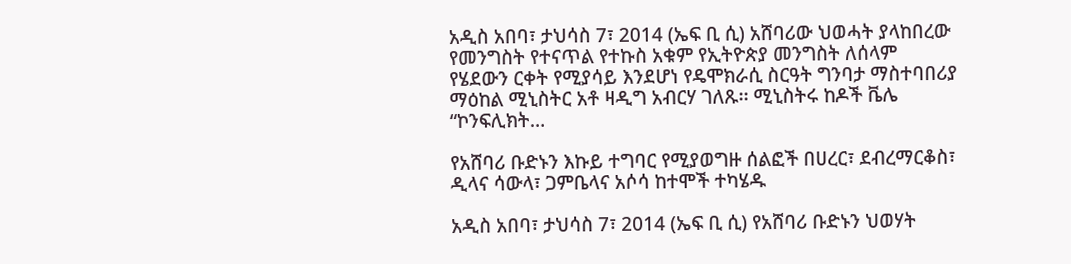አዲስ አበባ፣ ታህሳስ 7፣ 2014 (ኤፍ ቢ ሲ) አሸባሪው ህወሓት ያላከበረው የመንግስት የተናጥል የተኩስ አቁም የኢትዮጵያ መንግስት ለሰላም የሄደውን ርቀት የሚያሳይ እንደሆነ የዴሞክራሲ ስርዓት ግንባታ ማስተባበሪያ ማዕከል ሚኒስትር አቶ ዛዲግ አብርሃ ገለጹ፡፡ ሚኒስትሩ ከዶች ቬሌ “ኮንፍሊክት…

የአሸባሪ ቡድኑን እኩይ ተግባር የሚያወግዙ ሰልፎች በሀረር፣ ደብረማርቆስ፣ ዲላና ሳውላ፣ ጋምቤላና አሶሳ ከተሞች ተካሄዱ

አዲስ አበባ፣ ታህሳስ 7፣ 2014 (ኤፍ ቢ ሲ) የአሸባሪ ቡድኑን ህወሃት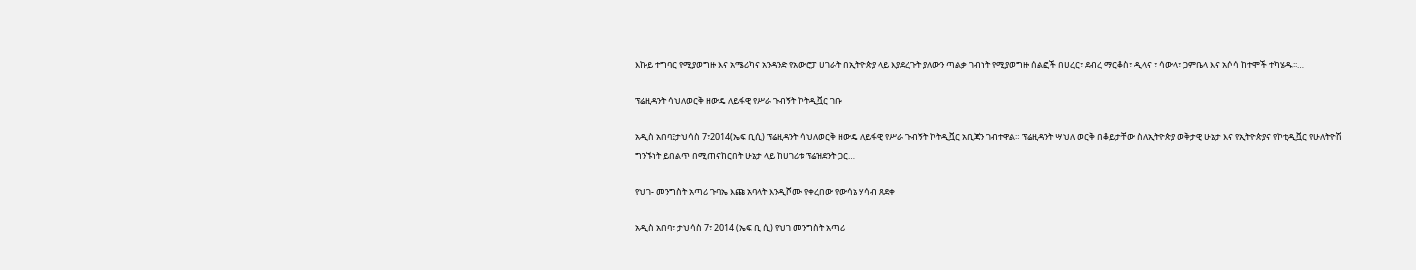እኩይ ተግባር የሚያወግዙ እና አሜሪካና አንዳንድ የአውሮፓ ሀገራት በኢትዮጵያ ላይ እያደረጉት ያለውን ጣልቃ ገብነት የሚያወግዙ ሰልፎች በሀረር፣ ደብረ ማርቆስ፣ ዲላና ፣ ሳውላ፣ ጋምቤላ እና አሶሳ ከተሞች ተካሄዱ፡፡…

ፕሬዚዳንት ሳህለወርቅ ዘውዴ ለይፋዊ የሥራ ጉብኝት ኮትዲቯር ገቡ

አዲስ አበባ፤ታህሳስ 7፣2014(ኤፍ ቢሲ) ፕሬዚዳንት ሳህለወርቅ ዘውዴ ለይፋዊ የሥራ ጉብኝት ኮትዲቯር አቢጃን ገብተዋል። ፕሬዚዳንት ሣህለ ወርቅ በቆይታቸው ስለኢትዮጵያ ወቅታዊ ሁኔታ እና የኢትዮጵያና የኮቲዲቯር የሁለትዮሽ ግንኙነት ይበልጥ በሚጠናከርበት ሁኔታ ላይ ከሀገሪቱ ፕሬዝደንት ጋር…

የህገ- መንግስት አጣሪ ጉባኤ እጩ አባላት እንዲሾሙ የቀረበው የውሳኔ ሃሳብ ጸደቀ

አዲስ አበባ፣ ታህሳስ 7፣ 2014 (ኤፍ ቢ ሲ) የህገ መንግስት አጣሪ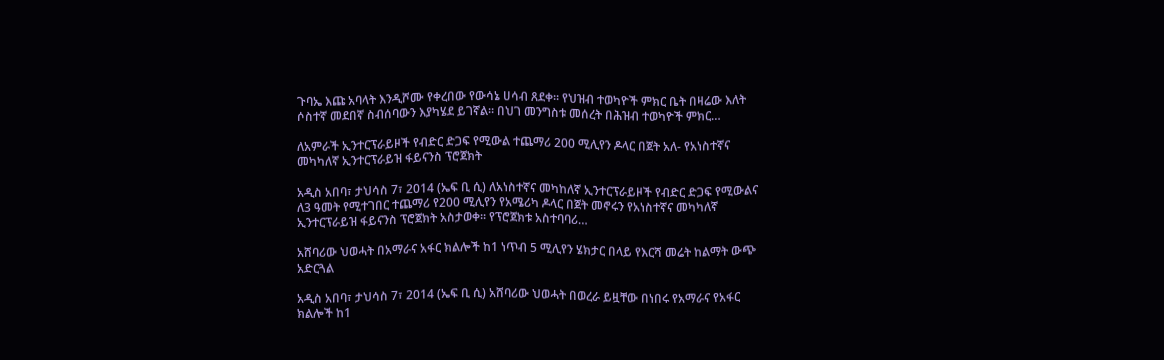ጉባኤ እጩ አባላት እንዲሾሙ የቀረበው የውሳኔ ሀሳብ ጸደቀ። የህዝብ ተወካዮች ምክር ቤት በዛሬው እለት ሶስተኛ መደበኛ ስብሰባውን እያካሄደ ይገኛል። በህገ መንግስቱ መሰረት በሕዝብ ተወካዮች ምክር…

ለአምራች ኢንተርፕራይዞች የብድር ድጋፍ የሚውል ተጨማሪ 200 ሚሊየን ዶላር በጀት አለ- የአነስተኛና መካካለኛ ኢንተርፕራይዝ ፋይናንስ ፕሮጀክት

አዲስ አበባ፣ ታህሳስ 7፣ 2014 (ኤፍ ቢ ሲ) ለአነስተኛና መካከለኛ ኢንተርፕራይዞች የብድር ድጋፍ የሚውልና ለ3 ዓመት የሚተገበር ተጨማሪ የ200 ሚሊየን የአሜሪካ ዶላር በጀት መኖሩን የአነስተኛና መካካለኛ ኢንተርፕራይዝ ፋይናንስ ፕሮጀክት አስታወቀ፡፡ የፕሮጀክቱ አስተባባሪ…

አሸባሪው ህወሓት በአማራና አፋር ክልሎች ከ1 ነጥብ 5 ሚሊየን ሄክታር በላይ የእርሻ መሬት ከልማት ውጭ አድርጓል

አዲስ አበባ፣ ታህሳስ 7፣ 2014 (ኤፍ ቢ ሲ) አሸባሪው ህወሓት በወረራ ይዟቸው በነበሩ የአማራና የአፋር ክልሎች ከ1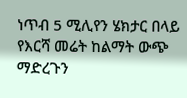ነጥብ 5 ሚሊየን ሄክታር በላይ የእርሻ መሬት ከልማት ውጭ ማድረጉን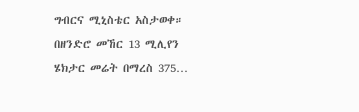ግብርና ሚኒስቴር አስታወቀ። በዘንድሮ መኸር 13 ሚሊየን ሄክታር መሬት በማረስ 375…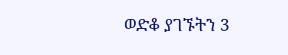ወድቆ ያገኙትን 3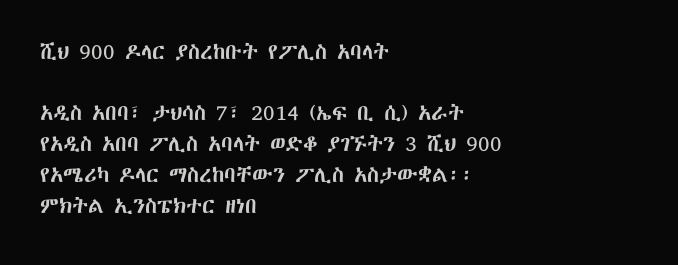ሺህ 900 ዶላር ያስረከቡት የፖሊስ አባላት

አዲስ አበባ፣ ታህሳስ 7፣ 2014 (ኤፍ ቢ ሲ) አራት የአዲስ አበባ ፖሊስ አባላት ወድቆ ያገኙትን 3 ሺህ 900 የአሜሪካ ዶላር ማስረከባቸውን ፖሊስ አስታውቋል፡፡ ምክትል ኢንስፔክተር ዘነበ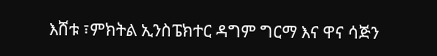እሸቱ ፣ምክትል ኢንስፔክተር ዳግም ግርማ እና ዋና ሳጅን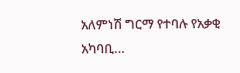አለምነሽ ግርማ የተባሉ የአቃቂ አካባቢ…